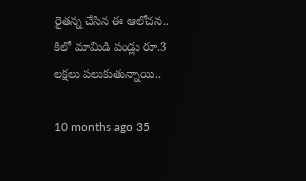రైతన్న చేసిన ఈ ఆలోచన.. కిలో మామిడి పండ్లు రూ.3 లక్షలు పలుకుతున్నాయి..

10 months ago 35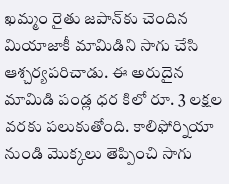ఖమ్మం రైతు జపాన్‌కు చెందిన మియాజాకీ మామిడిని సాగు చేసి ఆశ్చర్యపరిచాడు. ఈ అరుదైన మామిడి పండ్ల ధర కిలో రూ. 3 లక్షల వరకు పలుకుతోంది. కాలిఫోర్నియా నుండి మొక్కలు తెప్పించి సాగు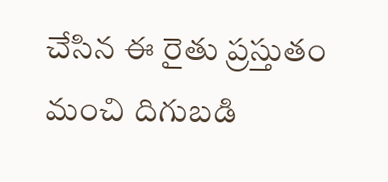చేసిన ఈ రైతు ప్రస్తుతం మంచి దిగుబడి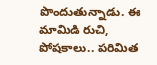పొందుతున్నాడు. ఈ మామిడి రుచి, పోషకాలు.. పరిమిత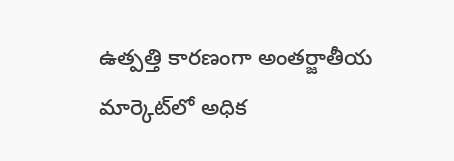ఉత్పత్తి కారణంగా అంతర్జాతీయ మార్కెట్‌లో అధిక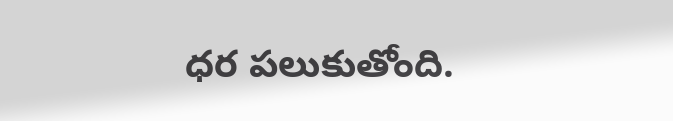ధర పలుకుతోంది.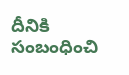దీనికి సంబంధించి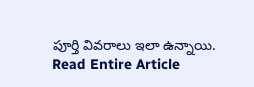పూర్తి వివరాలు ఇలా ఉన్నాయి.
Read Entire Article